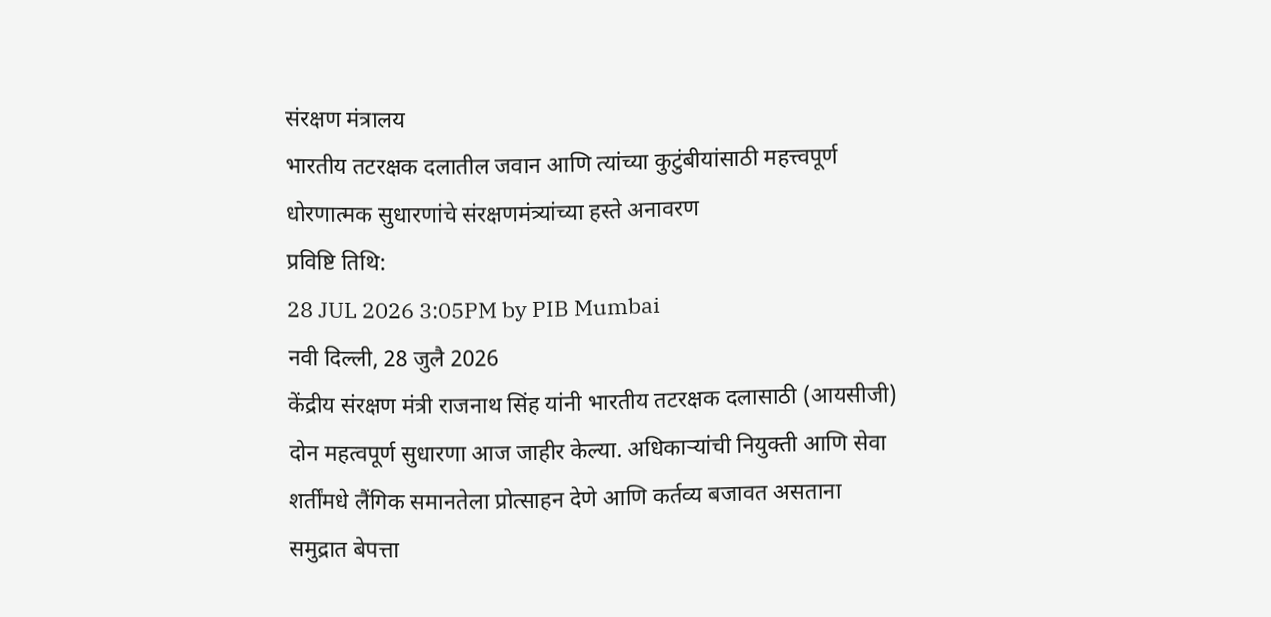संरक्षण मंत्रालय
भारतीय तटरक्षक दलातील जवान आणि त्यांच्या कुटुंबीयांसाठी महत्त्वपूर्ण धोरणात्मक सुधारणांचे संरक्षणमंत्र्यांच्या हस्ते अनावरण
प्रविष्टि तिथि:
28 JUL 2026 3:05PM by PIB Mumbai
नवी दिल्ली, 28 जुलै 2026
केंद्रीय संरक्षण मंत्री राजनाथ सिंह यांनी भारतीय तटरक्षक दलासाठी (आयसीजी) दोन महत्वपूर्ण सुधारणा आज जाहीर केल्या. अधिकाऱ्यांची नियुक्ती आणि सेवा शर्तींमधे लैंगिक समानतेला प्रोत्साहन देणे आणि कर्तव्य बजावत असताना समुद्रात बेपत्ता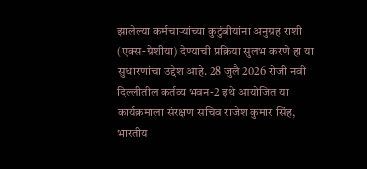झालेल्या कर्मचाऱ्यांच्या कुटुंबीयांना अनुग्रह राशी (एक्स-ग्रेशीया) देण्याची प्रक्रिया सुलभ करणे हा या सुधारणांचा उद्देश आहे. 28 जुलै 2026 रोजी नवी दिल्लीतील कर्तव्य भवन-2 इथे आयोजित या कार्यक्रमाला संरक्षण सचिव राजेश कुमार सिंह, भारतीय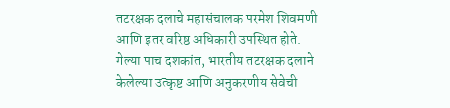तटरक्षक दलाचे महासंचालक परमेश शिवमणी आणि इतर वरिष्ठ अधिकारी उपस्थित होते.
गेल्या पाच दशकांत, भारतीय तटरक्षक दलाने केलेल्या उत्कृष्ट आणि अनुकरणीय सेवेची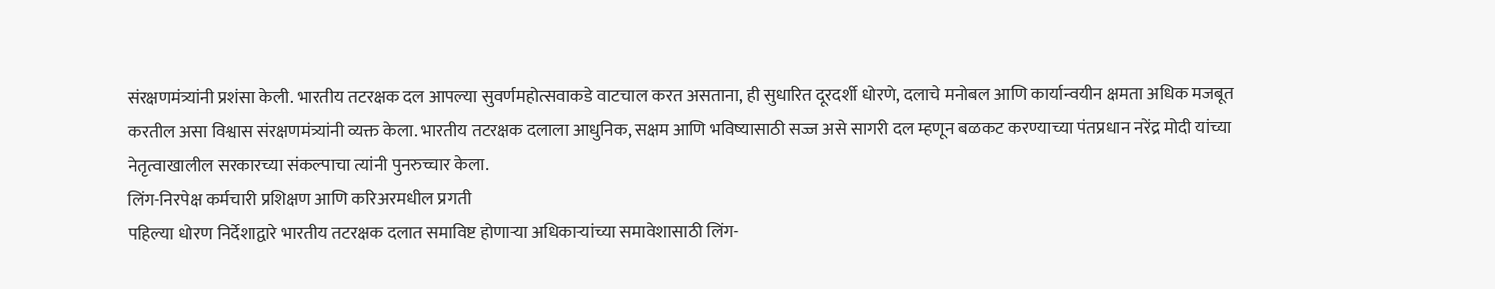संरक्षणमंत्र्यांनी प्रशंसा केली. भारतीय तटरक्षक दल आपल्या सुवर्णमहोत्सवाकडे वाटचाल करत असताना, ही सुधारित दूरदर्शी धोरणे, दलाचे मनोबल आणि कार्यान्वयीन क्षमता अधिक मजबूत करतील असा विश्वास संरक्षणमंत्र्यांनी व्यक्त केला. भारतीय तटरक्षक दलाला आधुनिक, सक्षम आणि भविष्यासाठी सज्ज असे सागरी दल म्हणून बळकट करण्याच्या पंतप्रधान नरेंद्र मोदी यांच्या नेतृत्वाखालील सरकारच्या संकल्पाचा त्यांनी पुनरुच्चार केला.
लिंग-निरपेक्ष कर्मचारी प्रशिक्षण आणि करिअरमधील प्रगती
पहिल्या धोरण निर्देशाद्वारे भारतीय तटरक्षक दलात समाविष्ट होणाऱ्या अधिकाऱ्यांच्या समावेशासाठी लिंग-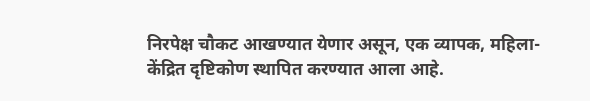निरपेक्ष चौकट आखण्यात येणार असून, एक व्यापक, महिला-केंद्रित दृष्टिकोण स्थापित करण्यात आला आहे.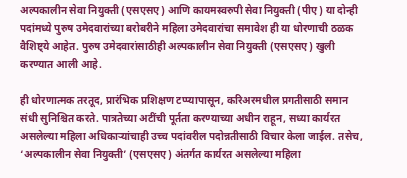अल्पकालीन सेवा नियुक्ती (एसएसए) आणि कायमस्वरुपी सेवा नियुक्ती (पीए) या दोन्ही पदांमध्ये पुरुष उमेदवारांच्या बरोबरीने महिला उमेदवारांचा समावेश ही या धोरणाची ठळक वैशिष्ट्ये आहेत. पुरुष उमेदवारांसाठीही अल्पकालीन सेवा नियुक्ती (एसएसए) खुली करण्यात आली आहे.

ही धोरणात्मक तरतूद, प्रारंभिक प्रशिक्षण टप्प्यापासून, करिअरमधील प्रगतीसाठी समान संधी सुनिश्चित करते. पात्रतेच्या अटींची पूर्तता करण्याच्या अधीन राहून, सध्या कार्यरत असलेल्या महिला अधिकाऱ्यांचाही उच्च पदांवरील पदोन्नतीसाठी विचार केला जाईल. तसेच, ‘अल्पकालीन सेवा नियुक्ती’ (एसएसए) अंतर्गत कार्यरत असलेल्या महिला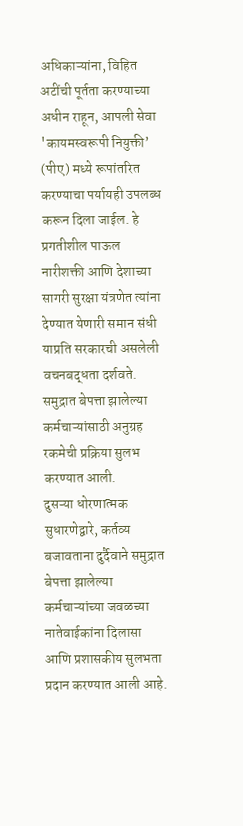अधिकाऱ्यांना, विहित अटींची पूर्तता करण्याच्या अधीन राहून, आपली सेवा 'कायमस्वरूपी नियुक्ती’ (पीए) मध्ये रूपांतरित करण्याचा पर्यायही उपलब्ध करून दिला जाईल. हे प्रगतीशील पाऊल नारीशक्ती आणि देशाच्या सागरी सुरक्षा यंत्रणेत त्यांना देण्यात येणारी समान संधी याप्रति सरकारची असलेली वचनबद्धता दर्शवते.
समुद्रात बेपत्ता झालेल्या कर्मचाऱ्यांसाठी अनुग्रह रकमेची प्रक्रिया सुलभ करण्यात आली.
दुसऱ्या धोरणात्मक सुधारणेद्वारे, कर्तव्य बजावताना दुर्दैवाने समुद्रात बेपत्ता झालेल्या कर्मचाऱ्यांच्या जवळच्या नातेवाईकांना दिलासा आणि प्रशासकीय सुलभता प्रदान करण्यात आली आहे.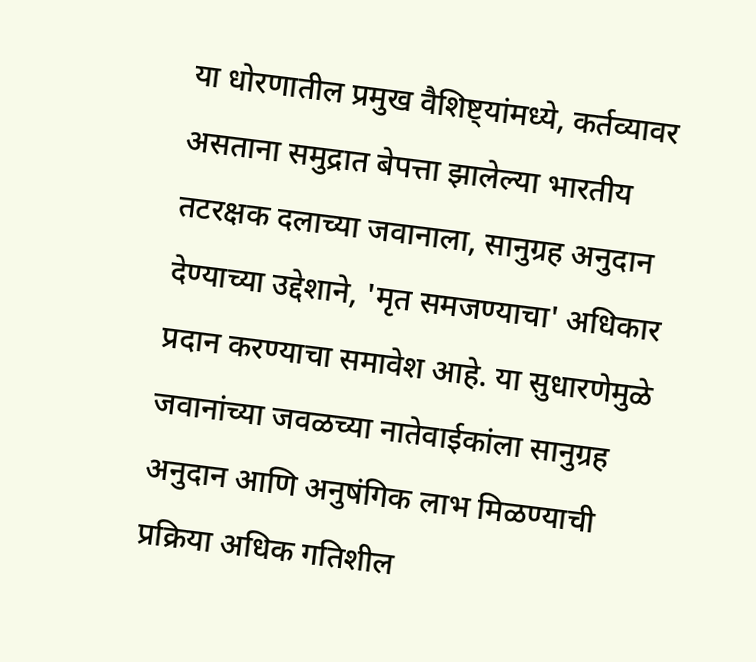या धोरणातील प्रमुख वैशिष्ट्यांमध्ये, कर्तव्यावर असताना समुद्रात बेपत्ता झालेल्या भारतीय तटरक्षक दलाच्या जवानाला, सानुग्रह अनुदान देण्याच्या उद्देशाने, 'मृत समजण्याचा' अधिकार प्रदान करण्याचा समावेश आहे. या सुधारणेमुळे जवानांच्या जवळच्या नातेवाईकांला सानुग्रह अनुदान आणि अनुषंगिक लाभ मिळण्याची प्रक्रिया अधिक गतिशील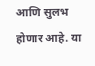आणि सुलभ होणार आहे. या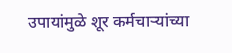उपायांमुळे शूर कर्मचाऱ्यांच्या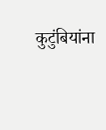कुटुंबियांना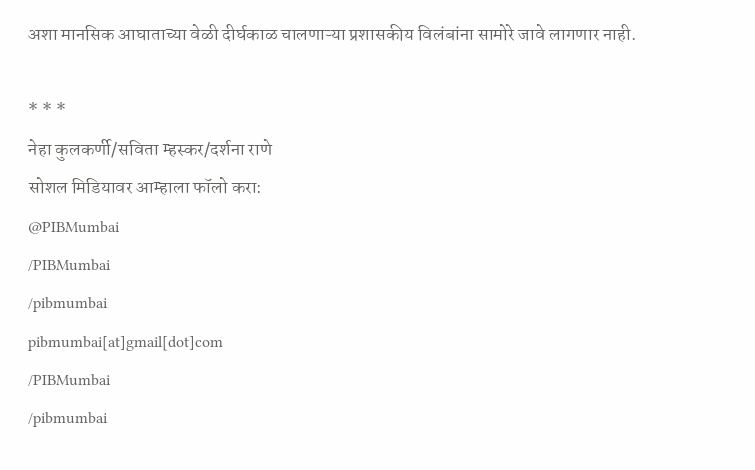अशा मानसिक आघाताच्या वेळी दीर्घकाळ चालणाऱ्या प्रशासकीय विलंबांना सामोरे जावे लागणार नाही.

* * *
नेहा कुलकर्णी/सविता म्हस्कर/दर्शना राणे
सोशल मिडियावर आम्हाला फॉलो करा:
@PIBMumbai
/PIBMumbai
/pibmumbai
pibmumbai[at]gmail[dot]com
/PIBMumbai
/pibmumbai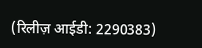(रिलीज़ आईडी: 2290383)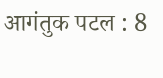आगंतुक पटल : 8